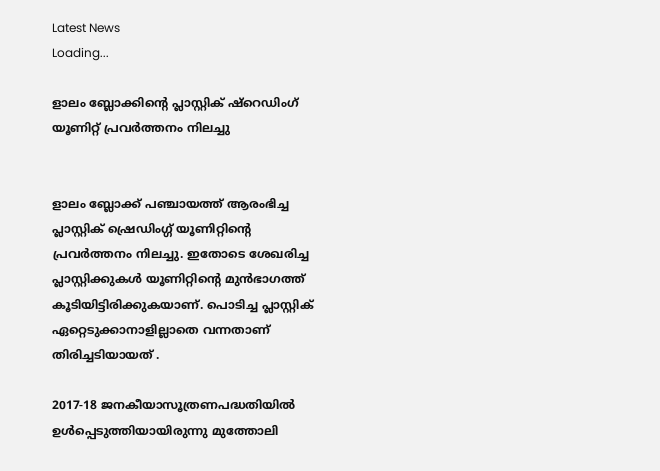Latest News
Loading...

ളാലം ബ്ലോക്കിന്റെ പ്ലാസ്റ്റിക് ഷ്‌റെഡിംഗ് യൂണിറ്റ് പ്രവര്‍ത്തനം നിലച്ചു


ളാലം ബ്ലോക്ക് പഞ്ചായത്ത് ആരംഭിച്ച പ്ലാസ്റ്റിക് ഷ്രെഡിംഗ്ഗ് യൂണിറ്റിന്റെ പ്രവര്‍ത്തനം നിലച്ചു. ഇതോടെ ശേഖരിച്ച പ്ലാസ്റ്റിക്കുകള്‍ യൂണിറ്റിന്റെ മുന്‍ഭാഗത്ത് കൂടിയിട്ടിരിക്കുകയാണ്. പൊടിച്ച പ്ലാസ്റ്റിക് ഏറ്റെടുക്കാനാളില്ലാതെ വന്നതാണ് തിരിച്ചടിയായത് .

2017-18 ജനകീയാസൂത്രണപദ്ധതിയില്‍ ഉള്‍പ്പെടുത്തിയായിരുന്നു മുത്തോലി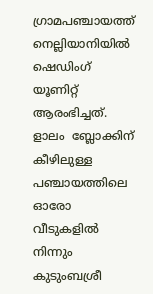ഗ്രാമപഞ്ചായത്ത് നെല്ലിയാനിയില്‍ ഷെഡിംഗ് യൂണിറ്റ് ആരംഭിച്ചത്. ളാലം  ബ്ലോക്കിന് കീഴിലുള്ള പഞ്ചായത്തിലെ ഓരോ വീടുകളില്‍ നിന്നും കുടുംബശ്രീ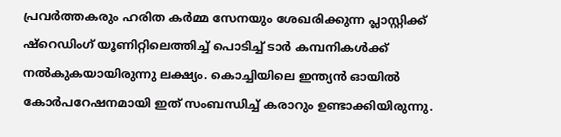പ്രവര്‍ത്തകരും ഹരിത കര്‍മ്മ സേനയും ശേഖരിക്കുന്ന പ്ലാസ്റ്റിക്ക് ഷ്‌റെഡിംഗ് യൂണിറ്റിലെത്തിച്ച് പൊടിച്ച് ടാര്‍ കമ്പനികള്‍ക്ക് നല്‍കുകയായിരുന്നു ലക്ഷ്യം. കൊച്ചിയിലെ ഇന്ത്യന്‍ ഓയില്‍ കോര്‍പറേഷനമായി ഇത് സംബന്ധിച്ച് കരാറും ഉണ്ടാക്കിയിരുന്നു.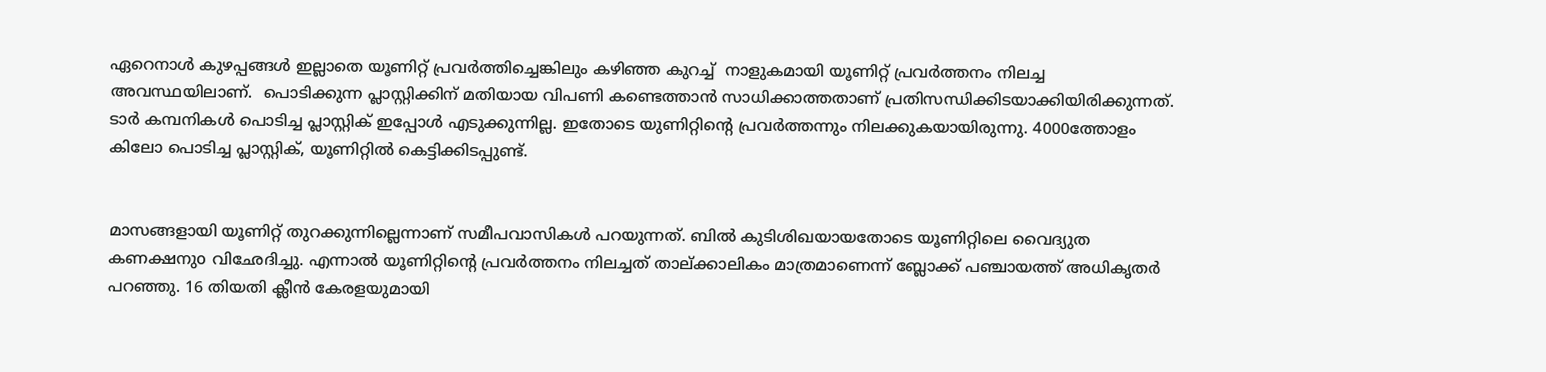ഏറെനാള്‍ കുഴപ്പങ്ങള്‍ ഇല്ലാതെ യൂണിറ്റ് പ്രവര്‍ത്തിച്ചെങ്കിലും കഴിഞ്ഞ കുറച്ച്  നാളുകമായി യൂണിറ്റ് പ്രവര്‍ത്തനം നിലച്ച അവസ്ഥയിലാണ്.  പൊടിക്കുന്ന പ്ലാസ്റ്റിക്കിന് മതിയായ വിപണി കണ്ടെത്താന്‍ സാധിക്കാത്തതാണ് പ്രതിസന്ധിക്കിടയാക്കിയിരിക്കുന്നത്. ടാര്‍ കമ്പനികള്‍ പൊടിച്ച പ്ലാസ്റ്റിക് ഇപ്പോള്‍ എടുക്കുന്നില്ല. ഇതോടെ യുണിറ്റിന്റെ പ്രവര്‍ത്തന്നും നിലക്കുകയായിരുന്നു. 4000ത്തോളം കിലോ പൊടിച്ച പ്ലാസ്റ്റിക്, യൂണിറ്റില്‍ കെട്ടിക്കിടപ്പുണ്ട്.


മാസങ്ങളായി യൂണിറ്റ് തുറക്കുന്നില്ലെന്നാണ് സമീപവാസികള്‍ പറയുന്നത്. ബില്‍ കുടിശിഖയായതോടെ യൂണിറ്റിലെ വൈദ്യുത കണക്ഷനുo വിഛേദിച്ചു. എന്നാല്‍ യൂണിറ്റിന്റെ പ്രവര്‍ത്തനം നിലച്ചത് താല്ക്കാലികം മാത്രമാണെന്ന് ബ്ലോക്ക് പഞ്ചായത്ത് അധികൃതര്‍ പറഞ്ഞു. 16 തിയതി ക്ലീന്‍ കേരളയുമായി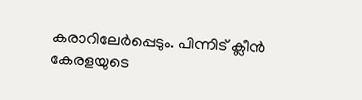കരാറിലേര്‍പ്പെടും. പിന്നിട് ക്ലീന്‍ കേരളയുടെ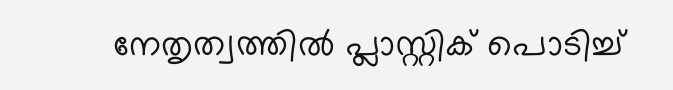നേതൃത്വത്തില്‍ പ്ലാസ്റ്റിക് പൊടിച്ച്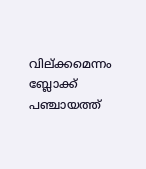വില്ക്കമെന്നം ബ്ലോക്ക് പഞ്ചായത്ത്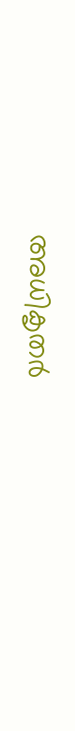അധികൃതര്‍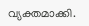വ്യക്തമാക്കി.